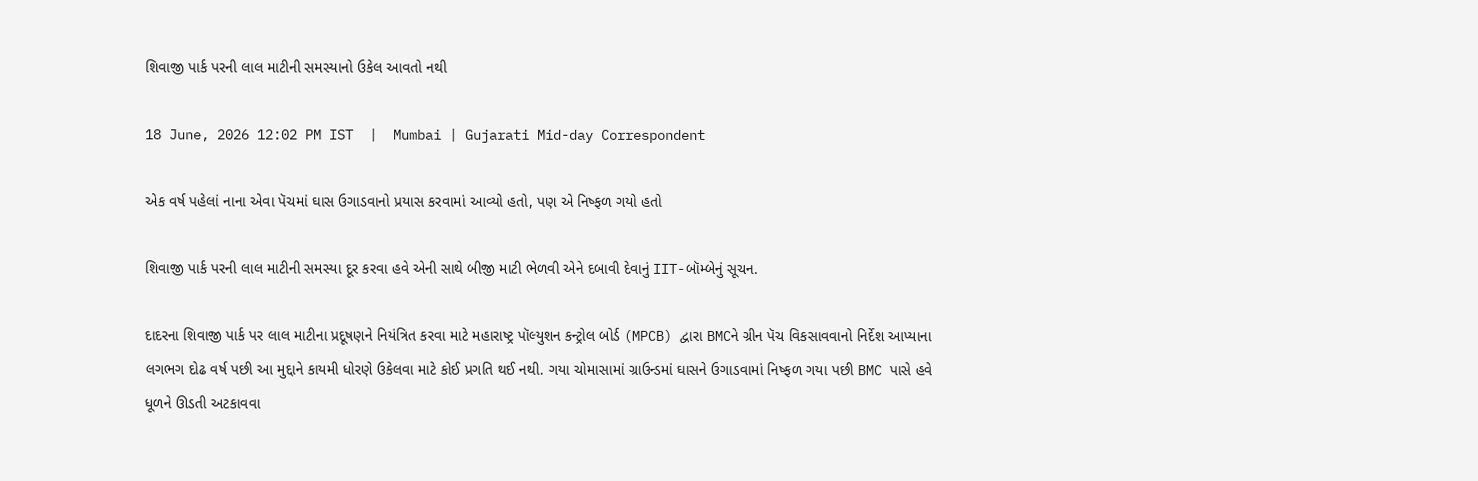શિવાજી પાર્ક પરની લાલ માટીની સમસ્યાનો ઉકેલ આવતો નથી

18 June, 2026 12:02 PM IST  |  Mumbai | Gujarati Mid-day Correspondent

એક વર્ષ પહેલાં નાના એવા પૅચમાં ઘાસ ઉગાડવાનો પ્રયાસ કરવામાં આવ્યો હતો, પણ એ નિષ્ફળ ગયો હતો

શિવાજી પાર્ક પરની લાલ માટીની સમસ્યા દૂર કરવા હવે એની સાથે બીજી માટી ભેળવી એને દબાવી દેવાનું IIT-બૉમ્બેનું સૂચન.

દાદરના શિવાજી પાર્ક પર લાલ માટીના પ્રદૂષણને નિયંત્રિત કરવા માટે મહારાષ્ટ્ર પૉલ્યુશન કન્ટ્રોલ બોર્ડ (MPCB) દ્વારા BMCને ગ્રીન પૅચ વિકસાવવાનો નિર્દેશ આપ્યાના લગભગ દોઢ વર્ષ પછી આ મુદ્દાને કાયમી ધોરણે ઉકેલવા માટે કોઈ પ્રગતિ થઈ નથી. ગયા ચોમાસામાં ગ્રાઉન્ડમાં ઘાસને ઉગાડવામાં નિષ્ફળ ગયા પછી BMC પાસે હવે ધૂળને ઊડતી અટકાવવા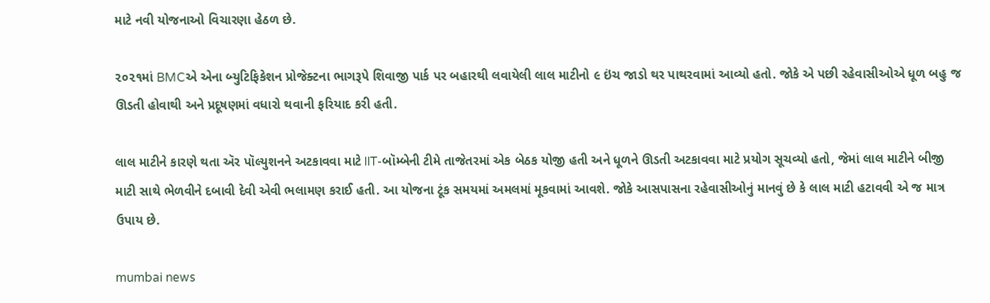માટે નવી યોજનાઓ વિચારણા હેઠળ છે.

૨૦૨૧માં BMCએ એના બ્યુટિફિકેશન પ્રોજેક્ટના ભાગરૂપે શિવાજી પાર્ક પર બહારથી લવાયેલી લાલ માટીનો ૯ ઇંચ જાડો થર પાથરવામાં આવ્યો હતો. જોકે એ પછી રહેવાસીઓએ ધૂળ બહુ જ ઊડતી હોવાથી અને પ્રદૂષણમાં વધારો થવાની ફરિયાદ કરી હતી.

લાલ માટીને કારણે થતા ઍર પૉલ્યુશનને અટકાવવા માટે IIT-બૉમ્બેની ટીમે તાજેતરમાં એક બેઠક યોજી હતી અને ધૂળને ઊડતી અટકાવવા માટે પ્રયોગ સૂચવ્યો હતો, જેમાં લાલ માટીને બીજી માટી સાથે ભેળવીને દબાવી દેવી એવી ભલામણ કરાઈ હતી. આ યોજના ટૂંક સમયમાં અમલમાં મૂકવામાં આવશે. જોકે આસપાસના રહેવાસીઓનું માનવું છે કે લાલ માટી હટાવવી એ જ માત્ર ઉપાય છે.

mumbai news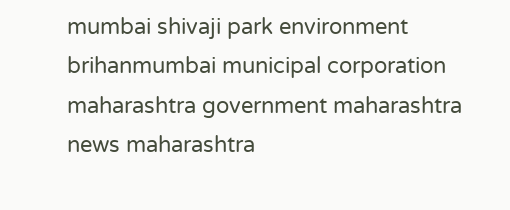mumbai shivaji park environment brihanmumbai municipal corporation maharashtra government maharashtra news maharashtra